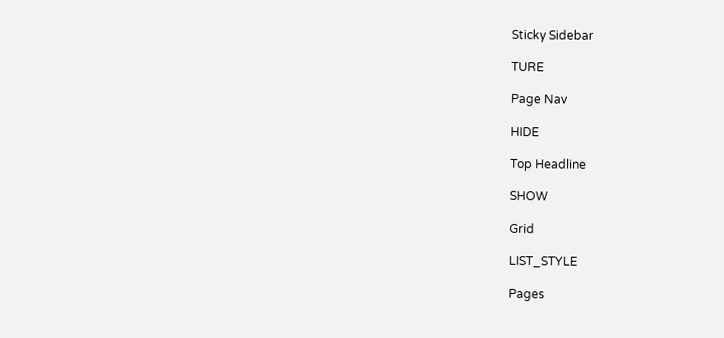Sticky Sidebar

TURE

Page Nav

HIDE

Top Headline

SHOW

Grid

LIST_STYLE

Pages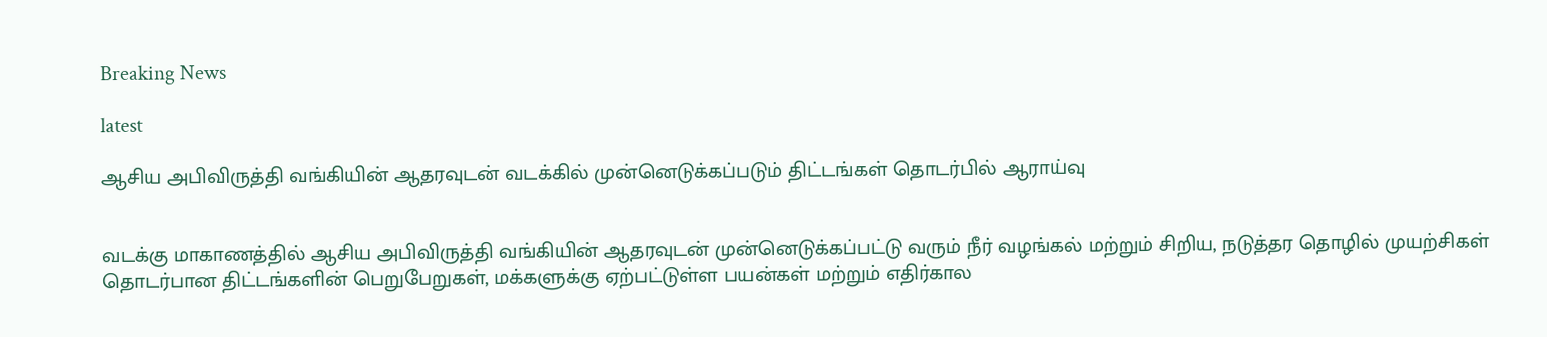Breaking News

latest

ஆசிய அபிவிருத்தி வங்கியின் ஆதரவுடன் வடக்கில் முன்னெடுக்கப்படும் திட்டங்கள் தொடர்பில் ஆராய்வு


வடக்கு மாகாணத்தில் ஆசிய அபிவிருத்தி வங்கியின் ஆதரவுடன் முன்னெடுக்கப்பட்டு வரும் நீர் வழங்கல் மற்றும் சிறிய, நடுத்தர தொழில் முயற்சிகள் தொடர்பான திட்டங்களின் பெறுபேறுகள், மக்களுக்கு ஏற்பட்டுள்ள பயன்கள் மற்றும் எதிர்கால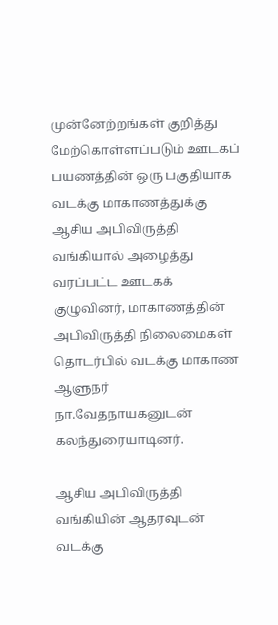முன்னேற்றங்கள் குறித்து மேற்கொள்ளப்படும் ஊடகப் பயணத்தின் ஒரு பகுதியாக வடக்கு மாகாணத்துக்கு ஆசிய அபிவிருத்தி வங்கியால் அழைத்து வரப்பட்ட ஊடகக் குழுவினர், மாகாணத்தின் அபிவிருத்தி நிலைமைகள் தொடர்பில் வடக்கு மாகாண  ஆளுநர் நா.வேதநாயகனுடன் கலந்துரையாடினர்.

ஆசிய அபிவிருத்தி வங்கியின் ஆதரவுடன் வடக்கு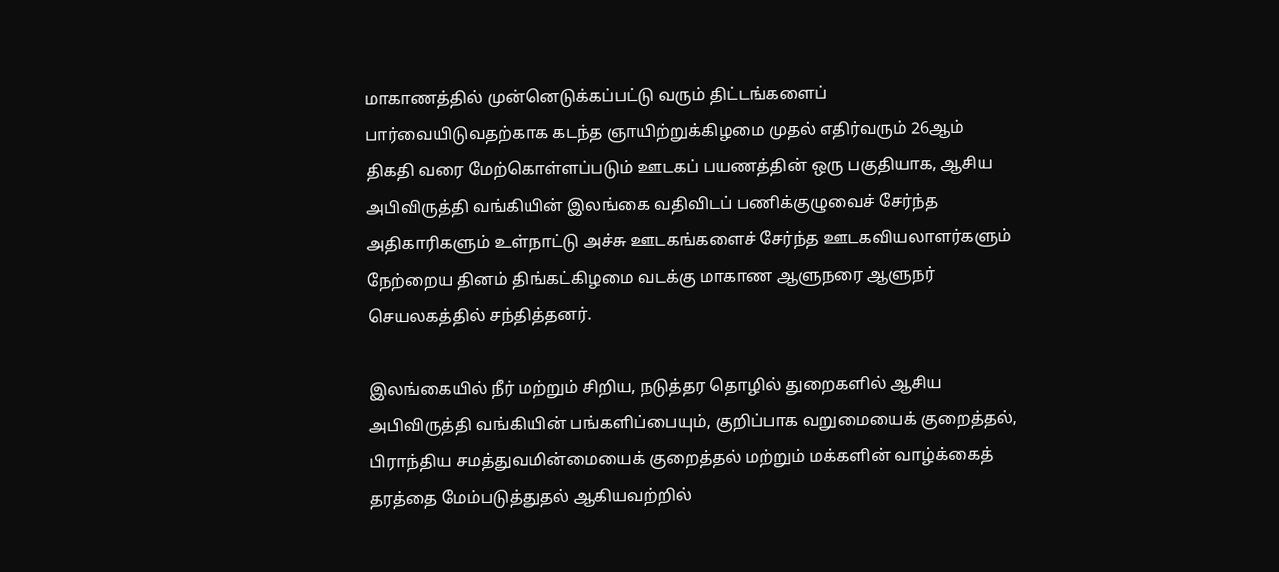மாகாணத்தில் முன்னெடுக்கப்பட்டு வரும் திட்டங்களைப் பார்வையிடுவதற்காக கடந்த ஞாயிற்றுக்கிழமை முதல் எதிர்வரும் 26ஆம் திகதி வரை மேற்கொள்ளப்படும் ஊடகப் பயணத்தின் ஒரு பகுதியாக, ஆசிய அபிவிருத்தி வங்கியின் இலங்கை வதிவிடப் பணிக்குழுவைச் சேர்ந்த அதிகாரிகளும் உள்நாட்டு அச்சு ஊடகங்களைச் சேர்ந்த ஊடகவியலாளர்களும் நேற்றைய தினம் திங்கட்கிழமை வடக்கு மாகாண ஆளுநரை ஆளுநர் செயலகத்தில் சந்தித்தனர்.

இலங்கையில் நீர் மற்றும் சிறிய, நடுத்தர தொழில் துறைகளில் ஆசிய அபிவிருத்தி வங்கியின் பங்களிப்பையும், குறிப்பாக வறுமையைக் குறைத்தல், பிராந்திய சமத்துவமின்மையைக் குறைத்தல் மற்றும் மக்களின் வாழ்க்கைத் தரத்தை மேம்படுத்துதல் ஆகியவற்றில்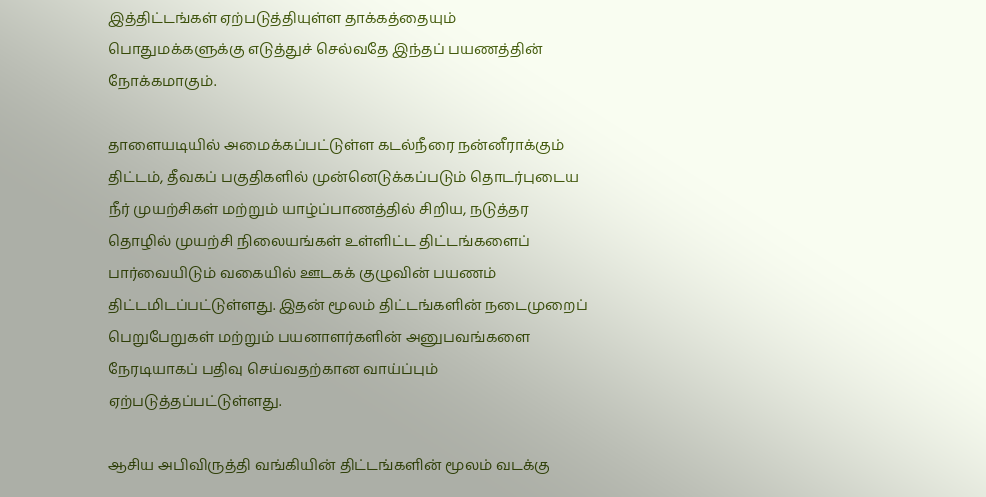இத்திட்டங்கள் ஏற்படுத்தியுள்ள தாக்கத்தையும் பொதுமக்களுக்கு எடுத்துச் செல்வதே இந்தப் பயணத்தின் நோக்கமாகும்.

தாளையடியில் அமைக்கப்பட்டுள்ள கடல்நீரை நன்னீராக்கும் திட்டம், தீவகப் பகுதிகளில் முன்னெடுக்கப்படும் தொடர்புடைய நீர் முயற்சிகள் மற்றும் யாழ்ப்பாணத்தில் சிறிய, நடுத்தர தொழில் முயற்சி நிலையங்கள் உள்ளிட்ட திட்டங்களைப் பார்வையிடும் வகையில் ஊடகக் குழுவின் பயணம் திட்டமிடப்பட்டுள்ளது. இதன் மூலம் திட்டங்களின் நடைமுறைப் பெறுபேறுகள் மற்றும் பயனாளர்களின் அனுபவங்களை நேரடியாகப் பதிவு செய்வதற்கான வாய்ப்பும் ஏற்படுத்தப்பட்டுள்ளது.

ஆசிய அபிவிருத்தி வங்கியின் திட்டங்களின் மூலம் வடக்கு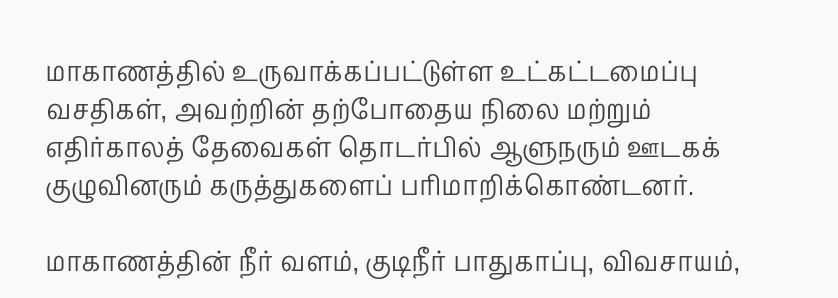மாகாணத்தில் உருவாக்கப்பட்டுள்ள உட்கட்டமைப்பு வசதிகள், அவற்றின் தற்போதைய நிலை மற்றும் எதிர்காலத் தேவைகள் தொடர்பில் ஆளுநரும் ஊடகக் குழுவினரும் கருத்துகளைப் பரிமாறிக்கொண்டனர்.

மாகாணத்தின் நீர் வளம், குடிநீர் பாதுகாப்பு, விவசாயம்,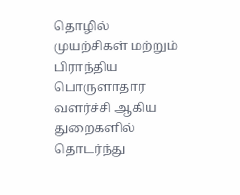தொழில் முயற்சிகள் மற்றும் பிராந்திய பொருளாதார வளர்ச்சி ஆகிய துறைகளில் தொடர்ந்து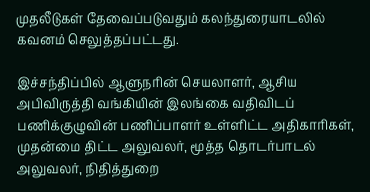முதலீடுகள் தேவைப்படுவதும் கலந்துரையாடலில் கவனம் செலுத்தப்பட்டது.

இச்சந்திப்பில் ஆளுநரின் செயலாளர், ஆசிய அபிவிருத்தி வங்கியின் இலங்கை வதிவிடப் பணிக்குழுவின் பணிப்பாளர் உள்ளிட்ட அதிகாரிகள், முதன்மை திட்ட அலுவலர், மூத்த தொடர்பாடல் அலுவலர், நிதித்துறை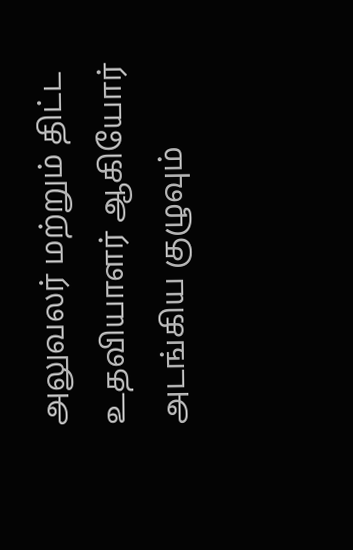அலுவலர் மற்றும் திட்ட உதவியாளர் ஆகியோர் அடங்கிய குழுவும்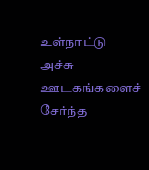உள்நாட்டு அச்சு ஊடகங்களைச் சேர்ந்த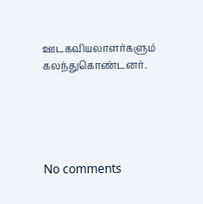ஊடகவியலாளர்களும் கலந்துகொண்டனர்.





No comments